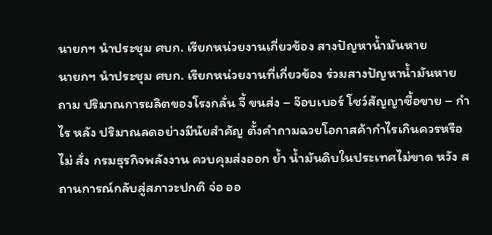นายกฯ นำประชุม ศบก. เรียกหน่วยงานเกี่ยวข้อง สางปัญหาน้ำมันหาย
นายกฯ นำประชุม ศบก. เรียกหน่วยงานที่เกี่ยวข้อง ร่วมสางปัญหาน้ำมันหาย ถาม ปริมาณการผลิตของโรงกลั่น จี้ ขนส่ง – จ๊อบเบอร์ โชว์สัญญาซื้อขาย – กำไร หลัง ปริมาณลดอย่างมีนัยสำคัญ ตั้งคำถามฉวยโอกาสค้ากำไรเกินควรหรือไม่ สั่ง กรมธุรกิจพลังงาน ควบคุมส่งออก ย้ำ น้ำมันดิบในประเทศไม่ขาด หวัง สถานการณ์กลับสู่สภาวะปกติ จ่อ ออ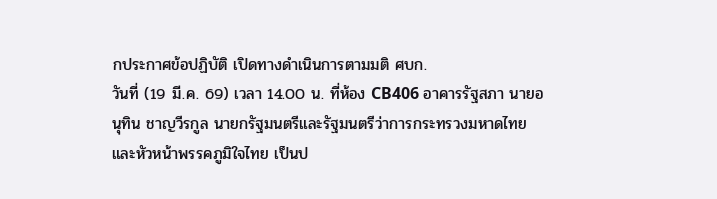กประกาศข้อปฏิบัติ เปิดทางดำเนินการตามมติ ศบก.
วันที่ (19 มี.ค. 69) เวลา 14.00 น. ที่ห้อง CB406 อาคารรัฐสภา นายอนุทิน ชาญวีรกูล นายกรัฐมนตรีและรัฐมนตรีว่าการกระทรวงมหาดไทย และหัวหน้าพรรคภูมิใจไทย เป็นป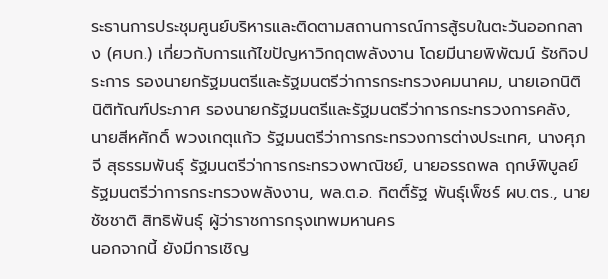ระธานการประชุมศูนย์บริหารและติดตามสถานการณ์การสู้รบในตะวันออกกลาง (ศบก.) เกี่ยวกับการแก้ไขปัญหาวิกฤตพลังงาน โดยมีนายพิพัฒน์ รัชกิจประการ รองนายกรัฐมนตรีและรัฐมนตรีว่าการกระทรวงคมนาคม, นายเอกนิติ นิติทัณฑ์ประภาศ รองนายกรัฐมนตรีและรัฐมนตรีว่าการกระทรวงการคลัง, นายสีหศักดิ์ พวงเกตุแก้ว รัฐมนตรีว่าการกระทรวงการต่างประเทศ, นางศุภจี สุธรรมพันธุ์ รัฐมนตรีว่าการกระทรวงพาณิชย์, นายอรรถพล ฤกษ์พิบูลย์ รัฐมนตรีว่าการกระทรวงพลังงาน, พล.ต.อ. กิตติ์รัฐ พันธุ์เพ็ชร์ ผบ.ตร., นายชัชชาติ สิทธิพันธุ์ ผู้ว่าราชการกรุงเทพมหานคร
นอกจากนี้ ยังมีการเชิญ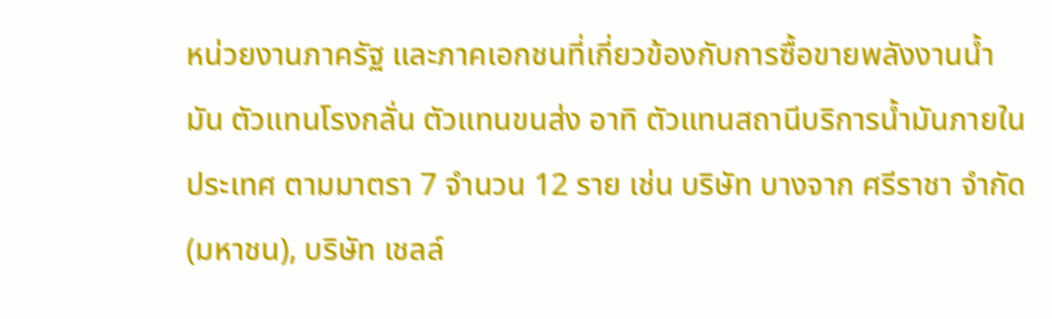หน่วยงานภาครัฐ และภาคเอกชนที่เกี่ยวข้องกับการซื้อขายพลังงานน้ำมัน ตัวแทนโรงกลั่น ตัวแทนขนส่ง อาทิ ตัวแทนสถานีบริการน้ำมันภายในประเทศ ตามมาตรา 7 จำนวน 12 ราย เช่น บริษัท บางจาก ศรีราชา จำกัด (มหาชน), บริษัท เชลล์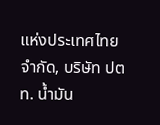แห่งประเทศไทย จำกัด, บริษัท ปตท. น้ำมัน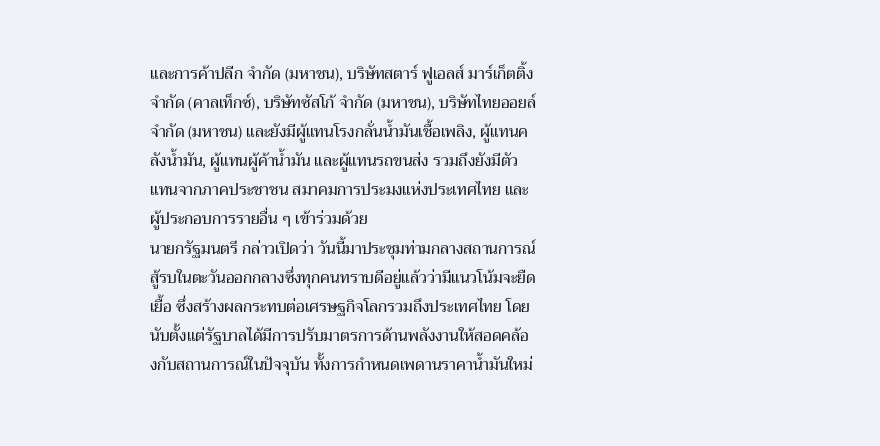และการค้าปลีก จำกัด (มหาชน), บริษัทสตาร์ ฟูเอลส์ มาร์เก็ตติ้ง จำกัด (คาลเท็กซ์), บริษัทซัสโก้ จำกัด (มหาชน), บริษัทไทยออยล์ จำกัด (มหาชน) และยังมีผู้แทนโรงกลั่นน้ำมันเชื้อเพลิง, ผู้แทนคลังน้ำมัน, ผู้แทนผู้ค้าน้ำมัน และผู้แทนรถขนส่ง รวมถึงยังมีตัวแทนจากภาคประชาชน สมาคมการประมงแห่งประเทศไทย และผู้ประกอบการรายอื่น ๆ เข้าร่วมด้วย
นายกรัฐมนตรี กล่าวเปิดว่า วันนี้มาประชุมท่ามกลางสถานการณ์สู้รบในตะวันออกกลางซึ่งทุกคนทราบดีอยู่แล้วว่ามีแนวโน้มจะยืดเยื้อ ซึ่งสร้างผลกระทบต่อเศรษฐกิจโลกรวมถึงประเทศไทย โดยนับตั้งแต่รัฐบาลได้มีการปรับมาตรการด้านพลังงานให้สอดคล้องกับสถานการณ์ในปัจจุบัน ทั้งการกำหนดเพดานราคาน้ำมันใหม่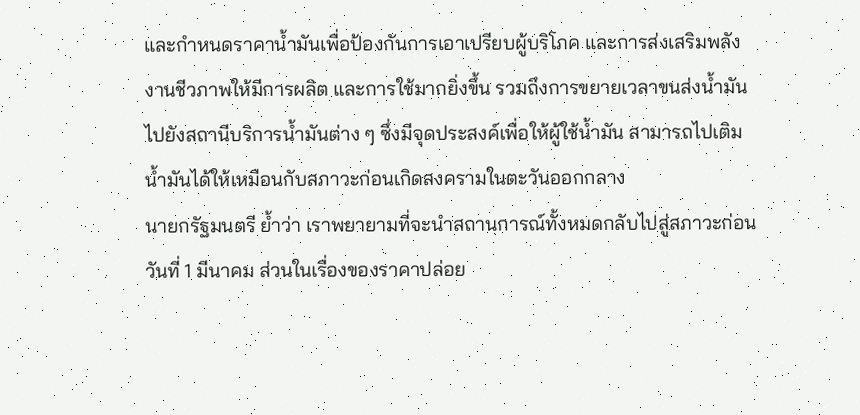และกำหนดราคาน้ำมันเพื่อป้องกันการเอาเปรียบผู้บริโภค และการส่งเสริมพลังงานชีวภาพให้มีการผลิต และการใช้มากยิ่งขึ้น รวมถึงการขยายเวลาขนส่งน้ำมันไปยังสถานีบริการน้ำมันต่าง ๆ ซึ่งมีจุดประสงค์เพื่อให้ผู้ใช้น้ำมัน สามารถไปเติมน้ำมันได้ให้เหมือนกับสภาวะก่อนเกิดสงครามในตะวันออกกลาง
นายกรัฐมนตรี ย้ำว่า เราพยายามที่จะนำสถานการณ์ทั้งหมดกลับไปสู่สภาวะก่อนวันที่ 1 มีนาคม ส่วนในเรื่องของราคาปล่อย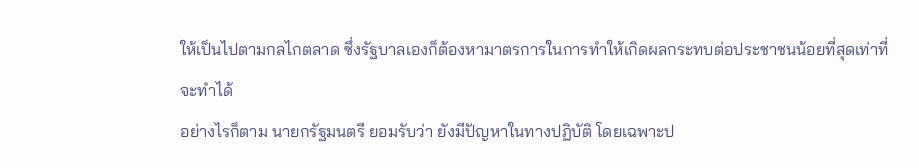ให้เป็นไปตามกลไกตลาด ซึ่งรัฐบาลเองก็ต้องหามาตรการในการทำให้เกิดผลกระทบต่อประชาชนน้อยที่สุดเท่าที่จะทำได้
อย่างไรก็ตาม นายกรัฐมนตรี ยอมรับว่า ยังมีปัญหาในทางปฏิบัติ โดยเฉพาะป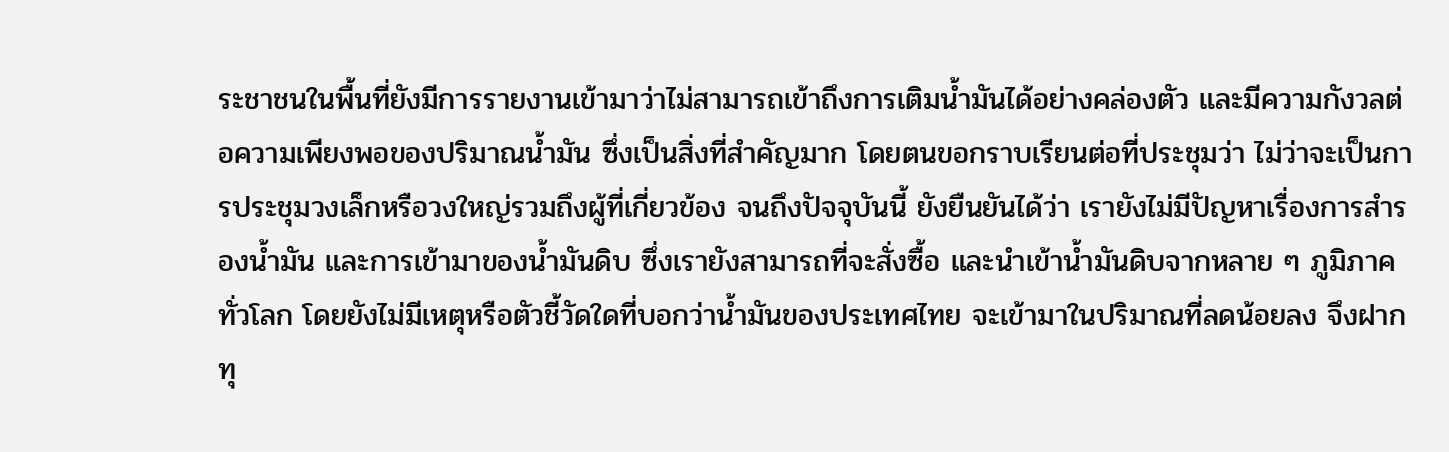ระชาชนในพื้นที่ยังมีการรายงานเข้ามาว่าไม่สามารถเข้าถึงการเติมน้ำมันได้อย่างคล่องตัว และมีความกังวลต่อความเพียงพอของปริมาณน้ำมัน ซึ่งเป็นสิ่งที่สำคัญมาก โดยตนขอกราบเรียนต่อที่ประชุมว่า ไม่ว่าจะเป็นการประชุมวงเล็กหรือวงใหญ่รวมถึงผู้ที่เกี่ยวข้อง จนถึงปัจจุบันนี้ ยังยืนยันได้ว่า เรายังไม่มีปัญหาเรื่องการสำรองน้ำมัน และการเข้ามาของน้ำมันดิบ ซึ่งเรายังสามารถที่จะสั่งซื้อ และนำเข้าน้ำมันดิบจากหลาย ๆ ภูมิภาคทั่วโลก โดยยังไม่มีเหตุหรือตัวชี้วัดใดที่บอกว่าน้ำมันของประเทศไทย จะเข้ามาในปริมาณที่ลดน้อยลง จึงฝากทุ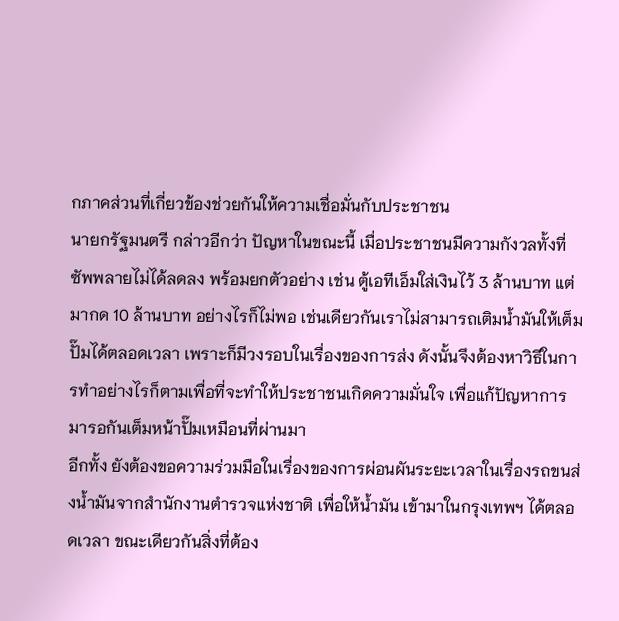กภาคส่วนที่เกี่ยวข้องช่วยกันให้ความเชื่อมั่นกับประชาชน
นายกรัฐมนตรี กล่าวอีกว่า ปัญหาในขณะนี้ เมื่อประชาชนมีความกังวลทั้งที่ซัพพลายไม่ได้ลดลง พร้อมยกตัวอย่าง เช่น ตู้เอทีเอ็มใส่เงินไว้ 3 ล้านบาท แต่มากด 10 ล้านบาท อย่างไรก็ไม่พอ เช่นเดียวกันเราไม่สามารถเติมน้ำมันให้เต็มปั๊มได้ตลอดเวลา เพราะก็มีวงรอบในเรื่องของการส่ง ดังนั้นจึงต้องหาวิธีในการทำอย่างไรก็ตามเพื่อที่จะทำให้ประชาชนเกิดความมั่นใจ เพื่อแก้ปัญหาการมารอกันเต็มหน้าปั๊มเหมือนที่ผ่านมา
อีกทั้ง ยังต้องขอความร่วมมือในเรื่องของการผ่อนผันระยะเวลาในเรื่องรถขนส่งน้ำมันจากสำนักงานตำรวจแห่งชาติ เพื่อให้น้ำมัน เข้ามาในกรุงเทพฯ ได้ตลอดเวลา ขณะเดียวกันสิ่งที่ต้อง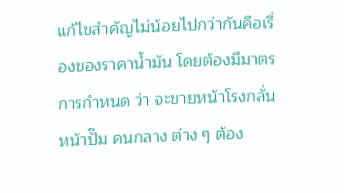แก้ไขสำคัญไม่น้อยไปกว่ากันคือเรื่องของราคาน้ำมัน โดยต้องมีมาตรการกำหนด ว่า จะขายหน้าโรงกลั่น หน้าปั๊ม คนกลาง ต่าง ๆ ต้อง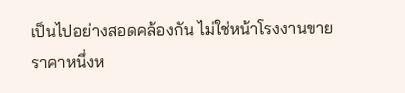เป็นไปอย่างสอดคล้องกัน ไม่ใช่หน้าโรงงานขายราคาหนึ่งห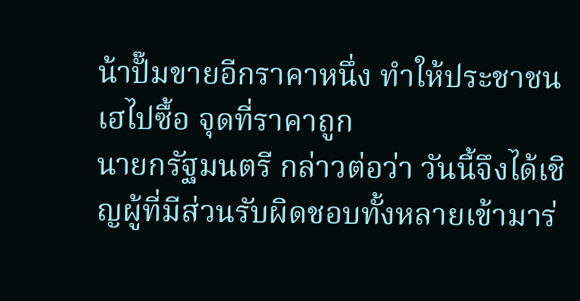น้าปั๊มขายอีกราคาหนึ่ง ทำให้ประชาชนเฮไปซื้อ จุดที่ราคาถูก
นายกรัฐมนตรี กล่าวต่อว่า วันนี้จึงได้เชิญผู้ที่มีส่วนรับผิดชอบทั้งหลายเข้ามาร่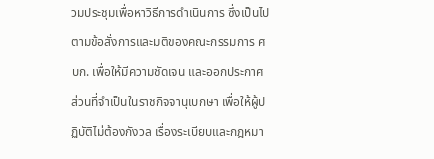วมประชุมเพื่อหาวิธีการดำเนินการ ซึ่งเป็นไปตามข้อสั่งการและมติของคณะกรรมการ ศบก. เพื่อให้มีความชัดเจน และออกประกาศส่วนที่จำเป็นในราชกิจจานุเบกษา เพื่อให้ผู้ปฏิบัติไม่ต้องกังวล เรื่องระเบียบและกฎหมา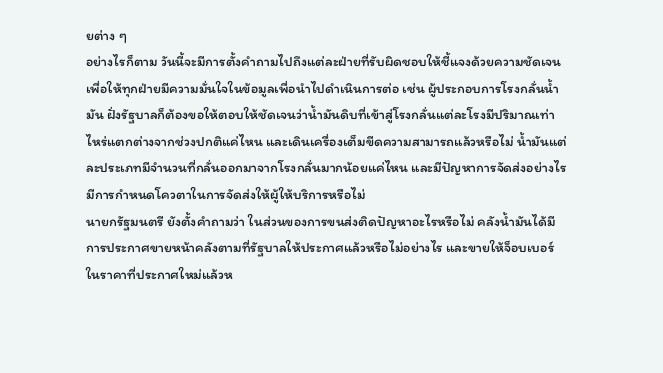ยต่าง ๆ
อย่างไรก็ตาม วันนี้จะมีการตั้งคำถามไปถึงแต่ละฝ่ายที่รับผิดชอบให้ชี้แจงด้วยความชัดเจน เพื่อให้ทุกฝ่ายมีความมั่นใจในข้อมูลเพื่อนำไปดำเนินการต่อ เช่น ผู้ประกอบการโรงกลั่นน้ำมัน ฝั่งรัฐบาลก็ต้องขอให้ตอบให้ชัดเจนว่าน้ำมันดิบที่เข้าสู่โรงกลั่นแต่ละโรงมีปริมาณเท่าไหร่แตกต่างจากช่วงปกติแค่ไหน และเดินเครื่องเต็มขีดความสามารถแล้วหรือไม่ น้ำมันแต่ละประเภทมีจำนวนที่กลั่นออกมาจากโรงกลั่นมากน้อยแค่ไหน และมีปัญหาการจัดส่งอย่างไร มีการกำหนดโควตาในการจัดส่งให้ผู้ให้บริการหรือไม่
นายกรัฐมนตรี ยังตั้งคำถามว่า ในส่วนของการขนส่งติดปัญหาอะไรหรือไม่ คลังน้ำมันได้มีการประกาศขายหน้าคลังตามที่รัฐบาลให้ประกาศแล้วหรือไม่อย่างไร และขายให้จ็อบเบอร์ในราคาที่ประกาศใหม่แล้วห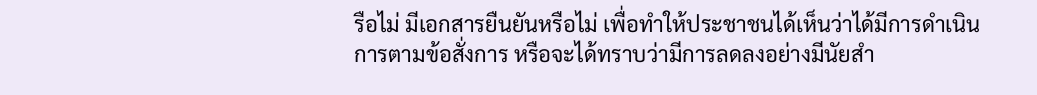รือไม่ มีเอกสารยืนยันหรือไม่ เพื่อทำให้ประชาชนได้เห็นว่าได้มีการดำเนินการตามข้อสั่งการ หรือจะได้ทราบว่ามีการลดลงอย่างมีนัยสำ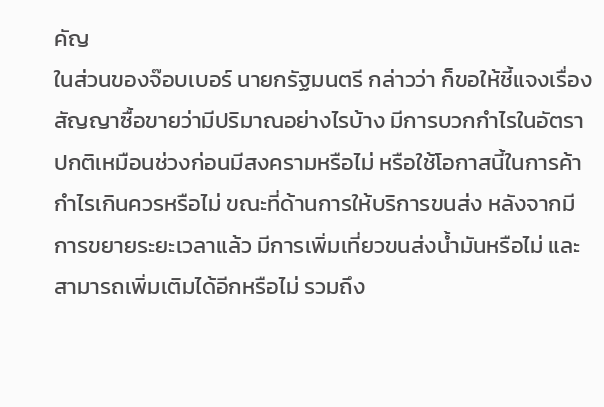คัญ
ในส่วนของจ๊อบเบอร์ นายกรัฐมนตรี กล่าวว่า ก็ขอให้ชี้แจงเรื่องสัญญาซื้อขายว่ามีปริมาณอย่างไรบ้าง มีการบวกกำไรในอัตราปกติเหมือนช่วงก่อนมีสงครามหรือไม่ หรือใช้โอกาสนี้ในการค้ากำไรเกินควรหรือไม่ ขณะที่ด้านการให้บริการขนส่ง หลังจากมีการขยายระยะเวลาแล้ว มีการเพิ่มเที่ยวขนส่งน้ำมันหรือไม่ และสามารถเพิ่มเติมได้อีกหรือไม่ รวมถึง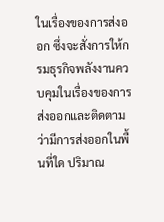ในเรื่องของการส่งออก ซึ่งจะสั่งการให้กรมธุรกิจพลังงานควบคุมในเรื่องของการส่งออกและติดตามว่ามีการส่งออกในพื้นที่ใด ปริมาณ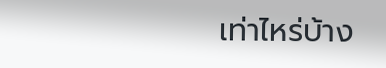เท่าไหร่บ้าง